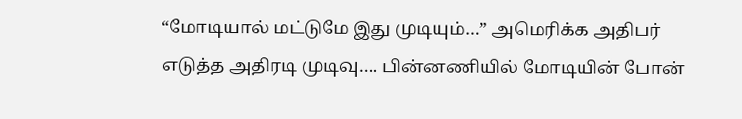“மோடியால் மட்டுமே இது முடியும்…” அமெரிக்க அதிபர் எடுத்த அதிரடி முடிவு…. பின்னணியில் மோடியின் போன்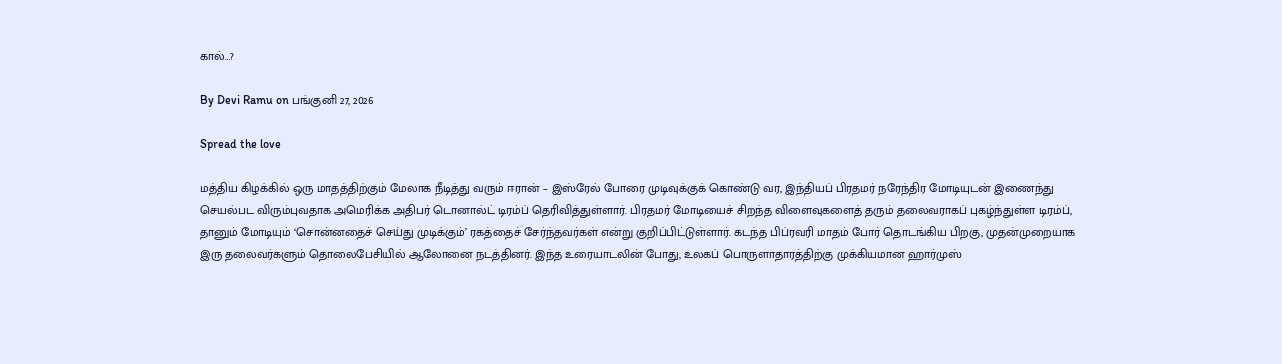கால்…?

By Devi Ramu on பங்குனி 27, 2026

Spread the love

மத்திய கிழக்கில் ஒரு மாதத்திற்கும் மேலாக நீடித்து வரும் ஈரான் – இஸ்ரேல் போரை முடிவுக்குக் கொண்டு வர, இந்தியப் பிரதமர் நரேந்திர மோடியுடன் இணைந்து செயல்பட விரும்புவதாக அமெரிக்க அதிபர் டொனால்ட் டிரம்ப் தெரிவித்துள்ளார். பிரதமர் மோடியைச் சிறந்த விளைவுகளைத் தரும் தலைவராகப் புகழ்ந்துள்ள டிரம்ப், தானும் மோடியும் ‘சொன்னதைச் செய்து முடிக்கும்’ ரகத்தைச் சேர்ந்தவர்கள் என்று குறிப்பிட்டுள்ளார். கடந்த பிப்ரவரி மாதம் போர் தொடங்கிய பிறகு, முதன்முறையாக இரு தலைவர்களும் தொலைபேசியில் ஆலோனை நடத்தினர். இந்த உரையாடலின் போது, உலகப் பொருளாதாரத்திற்கு முக்கியமான ஹார்முஸ்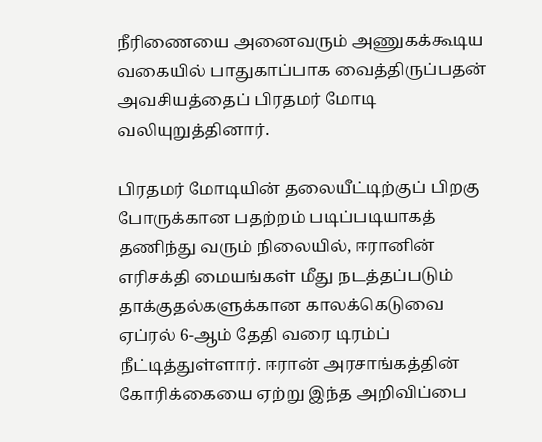நீரிணையை அனைவரும் அணுகக்கூடிய வகையில் பாதுகாப்பாக வைத்திருப்பதன் அவசியத்தைப் பிரதமர் மோடி வலியுறுத்தினார்.

பிரதமர் மோடியின் தலையீட்டிற்குப் பிறகு போருக்கான பதற்றம் படிப்படியாகத் தணிந்து வரும் நிலையில், ஈரானின் எரிசக்தி மையங்கள் மீது நடத்தப்படும் தாக்குதல்களுக்கான காலக்கெடுவை ஏப்ரல் 6-ஆம் தேதி வரை டிரம்ப் நீட்டித்துள்ளார். ஈரான் அரசாங்கத்தின் கோரிக்கையை ஏற்று இந்த அறிவிப்பை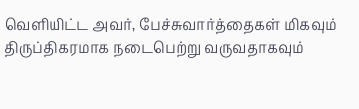வெளியிட்ட அவர், பேச்சுவார்த்தைகள் மிகவும் திருப்திகரமாக நடைபெற்று வருவதாகவும்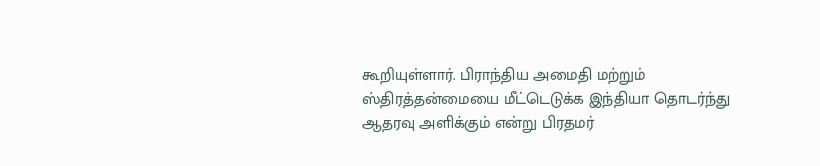கூறியுள்ளார். பிராந்திய அமைதி மற்றும் ஸ்திரத்தன்மையை மீட்டெடுக்க இந்தியா தொடர்ந்து ஆதரவு அளிக்கும் என்று பிரதமர்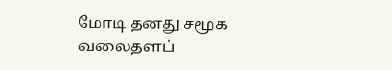மோடி தனது சமூக வலைதளப்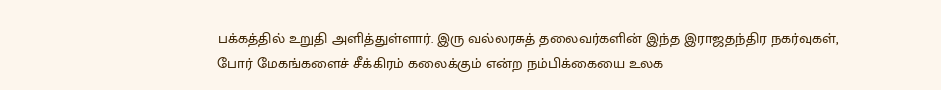பக்கத்தில் உறுதி அளித்துள்ளார். இரு வல்லரசுத் தலைவர்களின் இந்த இராஜதந்திர நகர்வுகள், போர் மேகங்களைச் சீக்கிரம் கலைக்கும் என்ற நம்பிக்கையை உலக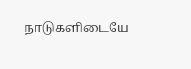நாடுகளிடையே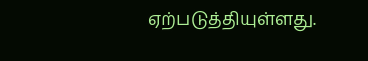ஏற்படுத்தியுள்ளது.